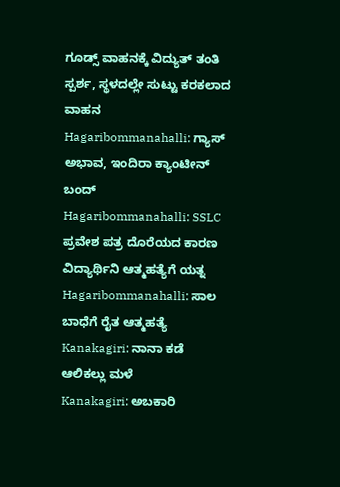ಗೂಡ್ಸ್ ವಾಹನಕ್ಕೆ ವಿದ್ಯುತ್ ತಂತಿ ಸ್ಪರ್ಶ, ಸ್ಥಳದಲ್ಲೇ ಸುಟ್ಟು ಕರಕಲಾದ ವಾಹನ
Hagaribommanahalli: ಗ್ಯಾಸ್ ಅಭಾವ, ಇಂದಿರಾ ಕ್ಯಾಂಟೀನ್ ಬಂದ್
Hagaribommanahalli: SSLC ಪ್ರವೇಶ ಪತ್ರ ದೊರೆಯದ ಕಾರಣ ವಿದ್ಯಾರ್ಥಿನಿ ಆತ್ಮಹತ್ಯೆಗೆ ಯತ್ನ
Hagaribommanahalli: ಸಾಲ ಬಾಧೆಗೆ ರೈತ ಆತ್ಮಹತ್ಯೆ
Kanakagiri: ನಾನಾ ಕಡೆ ಆಲಿಕಲ್ಲು ಮಳೆ
Kanakagiri: ಅಬಕಾರಿ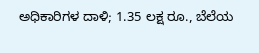ಅಧಿಕಾರಿಗಳ ದಾಳಿ; 1.35 ಲಕ್ಷ ರೂ., ಬೆಲೆಯ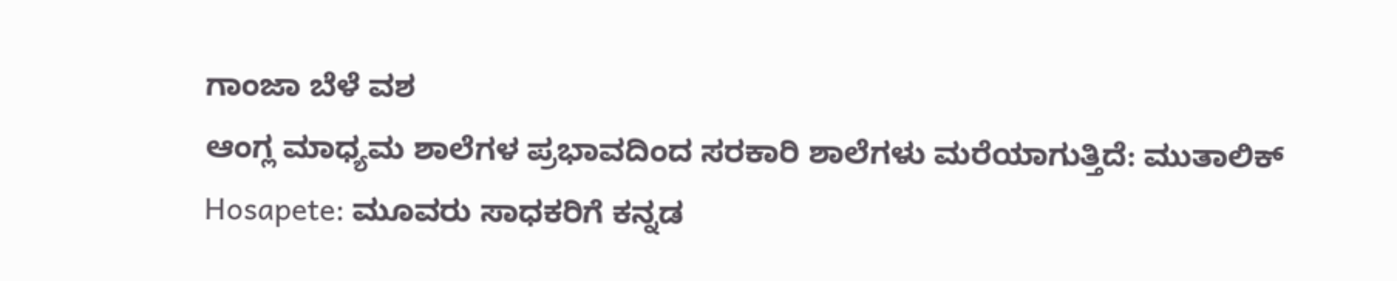ಗಾಂಜಾ ಬೆಳೆ ವಶ
ಆಂಗ್ಲ ಮಾಧ್ಯಮ ಶಾಲೆಗಳ ಪ್ರಭಾವದಿಂದ ಸರಕಾರಿ ಶಾಲೆಗಳು ಮರೆಯಾಗುತ್ತಿದೆ: ಮುತಾಲಿಕ್
Hosapete: ಮೂವರು ಸಾಧಕರಿಗೆ ಕನ್ನಡ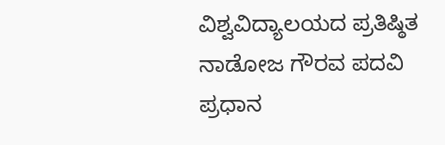ವಿಶ್ವವಿದ್ಯಾಲಯದ ಪ್ರತಿಷ್ಠಿತ ನಾಡೋಜ ಗೌರವ ಪದವಿ ಪ್ರಧಾನ